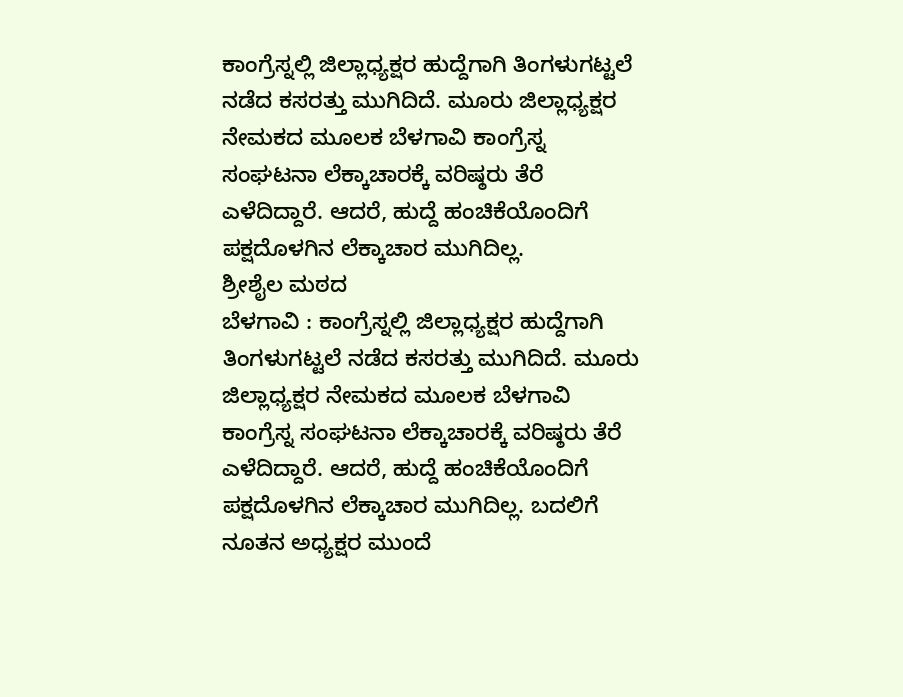ಕಾಂಗ್ರೆಸ್ನಲ್ಲಿ ಜಿಲ್ಲಾಧ್ಯಕ್ಷರ ಹುದ್ದೆಗಾಗಿ ತಿಂಗಳುಗಟ್ಟಲೆ ನಡೆದ ಕಸರತ್ತು ಮುಗಿದಿದೆ. ಮೂರು ಜಿಲ್ಲಾಧ್ಯಕ್ಷರ ನೇಮಕದ ಮೂಲಕ ಬೆಳಗಾವಿ ಕಾಂಗ್ರೆಸ್ನ ಸಂಘಟನಾ ಲೆಕ್ಕಾಚಾರಕ್ಕೆ ವರಿಷ್ಠರು ತೆರೆ ಎಳೆದಿದ್ದಾರೆ. ಆದರೆ, ಹುದ್ದೆ ಹಂಚಿಕೆಯೊಂದಿಗೆ ಪಕ್ಷದೊಳಗಿನ ಲೆಕ್ಕಾಚಾರ ಮುಗಿದಿಲ್ಲ.
ಶ್ರೀಶೈಲ ಮಠದ
ಬೆಳಗಾವಿ : ಕಾಂಗ್ರೆಸ್ನಲ್ಲಿ ಜಿಲ್ಲಾಧ್ಯಕ್ಷರ ಹುದ್ದೆಗಾಗಿ ತಿಂಗಳುಗಟ್ಟಲೆ ನಡೆದ ಕಸರತ್ತು ಮುಗಿದಿದೆ. ಮೂರು ಜಿಲ್ಲಾಧ್ಯಕ್ಷರ ನೇಮಕದ ಮೂಲಕ ಬೆಳಗಾವಿ ಕಾಂಗ್ರೆಸ್ನ ಸಂಘಟನಾ ಲೆಕ್ಕಾಚಾರಕ್ಕೆ ವರಿಷ್ಠರು ತೆರೆ ಎಳೆದಿದ್ದಾರೆ. ಆದರೆ, ಹುದ್ದೆ ಹಂಚಿಕೆಯೊಂದಿಗೆ ಪಕ್ಷದೊಳಗಿನ ಲೆಕ್ಕಾಚಾರ ಮುಗಿದಿಲ್ಲ. ಬದಲಿಗೆ ನೂತನ ಅಧ್ಯಕ್ಷರ ಮುಂದೆ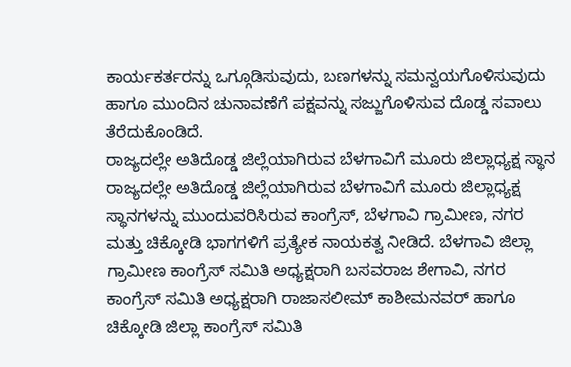ಕಾರ್ಯಕರ್ತರನ್ನು ಒಗ್ಗೂಡಿಸುವುದು, ಬಣಗಳನ್ನು ಸಮನ್ವಯಗೊಳಿಸುವುದು ಹಾಗೂ ಮುಂದಿನ ಚುನಾವಣೆಗೆ ಪಕ್ಷವನ್ನು ಸಜ್ಜುಗೊಳಿಸುವ ದೊಡ್ಡ ಸವಾಲು ತೆರೆದುಕೊಂಡಿದೆ.
ರಾಜ್ಯದಲ್ಲೇ ಅತಿದೊಡ್ಡ ಜಿಲ್ಲೆಯಾಗಿರುವ ಬೆಳಗಾವಿಗೆ ಮೂರು ಜಿಲ್ಲಾಧ್ಯಕ್ಷ ಸ್ಥಾನ
ರಾಜ್ಯದಲ್ಲೇ ಅತಿದೊಡ್ಡ ಜಿಲ್ಲೆಯಾಗಿರುವ ಬೆಳಗಾವಿಗೆ ಮೂರು ಜಿಲ್ಲಾಧ್ಯಕ್ಷ ಸ್ಥಾನಗಳನ್ನು ಮುಂದುವರಿಸಿರುವ ಕಾಂಗ್ರೆಸ್, ಬೆಳಗಾವಿ ಗ್ರಾಮೀಣ, ನಗರ ಮತ್ತು ಚಿಕ್ಕೋಡಿ ಭಾಗಗಳಿಗೆ ಪ್ರತ್ಯೇಕ ನಾಯಕತ್ವ ನೀಡಿದೆ. ಬೆಳಗಾವಿ ಜಿಲ್ಲಾ ಗ್ರಾಮೀಣ ಕಾಂಗ್ರೆಸ್ ಸಮಿತಿ ಅಧ್ಯಕ್ಷರಾಗಿ ಬಸವರಾಜ ಶೇಗಾವಿ, ನಗರ ಕಾಂಗ್ರೆಸ್ ಸಮಿತಿ ಅಧ್ಯಕ್ಷರಾಗಿ ರಾಜಾಸಲೀಮ್ ಕಾಶೀಮನವರ್ ಹಾಗೂ ಚಿಕ್ಕೋಡಿ ಜಿಲ್ಲಾ ಕಾಂಗ್ರೆಸ್ ಸಮಿತಿ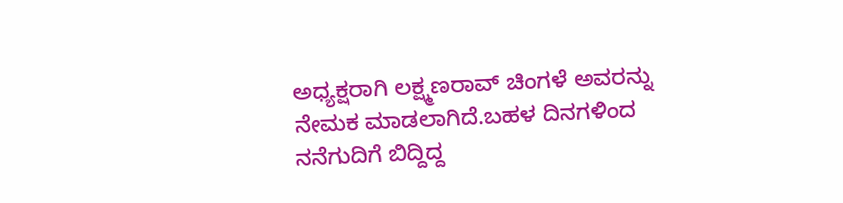ಅಧ್ಯಕ್ಷರಾಗಿ ಲಕ್ಷ್ಮಣರಾವ್ ಚಿಂಗಳೆ ಅವರನ್ನು ನೇಮಕ ಮಾಡಲಾಗಿದೆ.ಬಹಳ ದಿನಗಳಿಂದ ನನೆಗುದಿಗೆ ಬಿದ್ದಿದ್ದ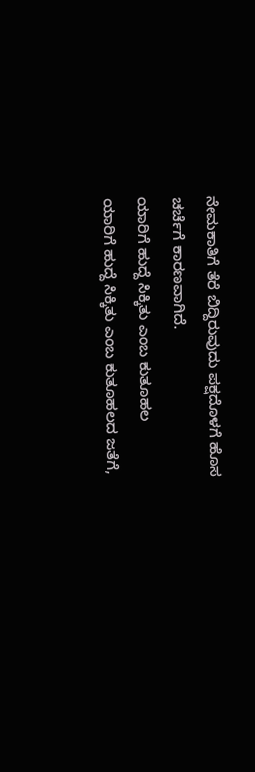ನೇಮಕಾತಿಗೆ ತೆರೆ ಬಿದ್ದಿರುವುದು ಪಕ್ಷದೊಳಗೆ ಹೊಸ ಚರ್ಚೆಗೆ ಕಾರಣವಾಗಿದೆ.
ಯಾರಿಗೆ ಹುದ್ದೆ ಸಿಕ್ಕಿತು ಎಂಬ ಕುತೂಹಲ
ಯಾರಿಗೆ ಹುದ್ದೆ ಸಿಕ್ಕಿತು ಎಂಬ ಕುತೂಹಲದ ಜತೆಗೆ,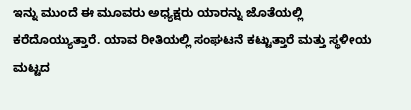ಇನ್ನು ಮುಂದೆ ಈ ಮೂವರು ಅಧ್ಯಕ್ಷರು ಯಾರನ್ನು ಜೊತೆಯಲ್ಲಿ ಕರೆದೊಯ್ಯುತ್ತಾರೆ. ಯಾವ ರೀತಿಯಲ್ಲಿ ಸಂಘಟನೆ ಕಟ್ಟುತ್ತಾರೆ ಮತ್ತು ಸ್ಥಳೀಯ ಮಟ್ಟದ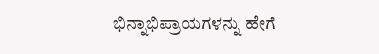ಭಿನ್ನಾಭಿಪ್ರಾಯಗಳನ್ನು ಹೇಗೆ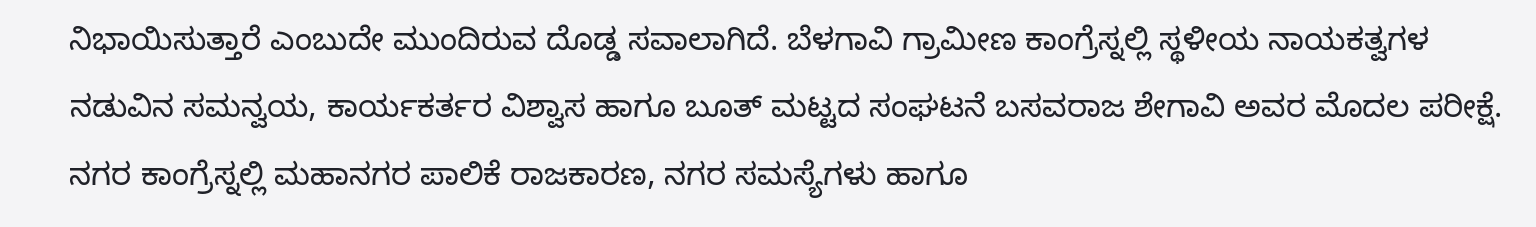ನಿಭಾಯಿಸುತ್ತಾರೆ ಎಂಬುದೇ ಮುಂದಿರುವ ದೊಡ್ಡ ಸವಾಲಾಗಿದೆ. ಬೆಳಗಾವಿ ಗ್ರಾಮೀಣ ಕಾಂಗ್ರೆಸ್ನಲ್ಲಿ ಸ್ಥಳೀಯ ನಾಯಕತ್ವಗಳ ನಡುವಿನ ಸಮನ್ವಯ, ಕಾರ್ಯಕರ್ತರ ವಿಶ್ವಾಸ ಹಾಗೂ ಬೂತ್ ಮಟ್ಟದ ಸಂಘಟನೆ ಬಸವರಾಜ ಶೇಗಾವಿ ಅವರ ಮೊದಲ ಪರೀಕ್ಷೆ. ನಗರ ಕಾಂಗ್ರೆಸ್ನಲ್ಲಿ ಮಹಾನಗರ ಪಾಲಿಕೆ ರಾಜಕಾರಣ, ನಗರ ಸಮಸ್ಯೆಗಳು ಹಾಗೂ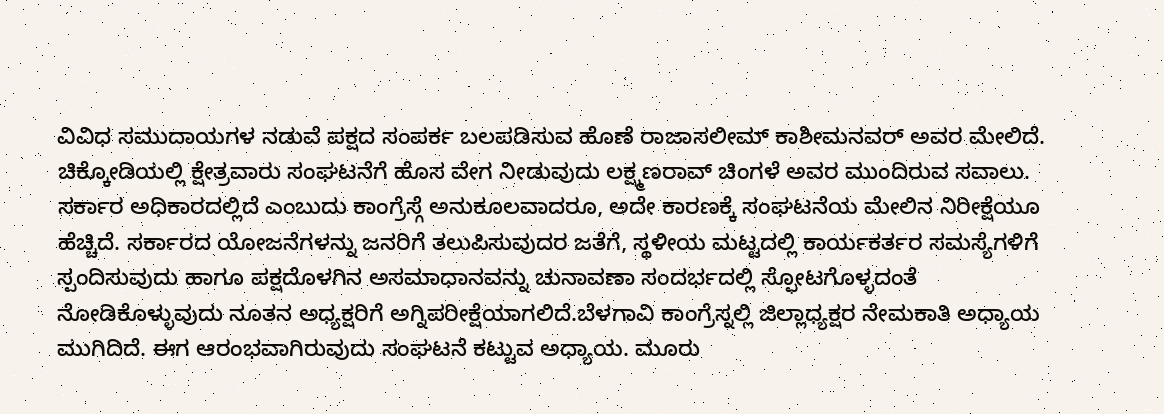ವಿವಿಧ ಸಮುದಾಯಗಳ ನಡುವೆ ಪಕ್ಷದ ಸಂಪರ್ಕ ಬಲಪಡಿಸುವ ಹೊಣೆ ರಾಜಾಸಲೀಮ್ ಕಾಶೀಮನವರ್ ಅವರ ಮೇಲಿದೆ. ಚಿಕ್ಕೋಡಿಯಲ್ಲಿ ಕ್ಷೇತ್ರವಾರು ಸಂಘಟನೆಗೆ ಹೊಸ ವೇಗ ನೀಡುವುದು ಲಕ್ಷ್ಮಣರಾವ್ ಚಿಂಗಳೆ ಅವರ ಮುಂದಿರುವ ಸವಾಲು.
ಸರ್ಕಾರ ಅಧಿಕಾರದಲ್ಲಿದೆ ಎಂಬುದು ಕಾಂಗ್ರೆಸ್ಗೆ ಅನುಕೂಲವಾದರೂ, ಅದೇ ಕಾರಣಕ್ಕೆ ಸಂಘಟನೆಯ ಮೇಲಿನ ನಿರೀಕ್ಷೆಯೂ ಹೆಚ್ಚಿದೆ. ಸರ್ಕಾರದ ಯೋಜನೆಗಳನ್ನು ಜನರಿಗೆ ತಲುಪಿಸುವುದರ ಜತೆಗೆ, ಸ್ಥಳೀಯ ಮಟ್ಟದಲ್ಲಿ ಕಾರ್ಯಕರ್ತರ ಸಮಸ್ಯೆಗಳಿಗೆ ಸ್ಪಂದಿಸುವುದು ಹಾಗೂ ಪಕ್ಷದೊಳಗಿನ ಅಸಮಾಧಾನವನ್ನು ಚುನಾವಣಾ ಸಂದರ್ಭದಲ್ಲಿ ಸ್ಫೋಟಗೊಳ್ಳದಂತೆ ನೋಡಿಕೊಳ್ಳುವುದು ನೂತನ ಅಧ್ಯಕ್ಷರಿಗೆ ಅಗ್ನಿಪರೀಕ್ಷೆಯಾಗಲಿದೆ.ಬೆಳಗಾವಿ ಕಾಂಗ್ರೆಸ್ನಲ್ಲಿ ಜಿಲ್ಲಾಧ್ಯಕ್ಷರ ನೇಮಕಾತಿ ಅಧ್ಯಾಯ ಮುಗಿದಿದೆ. ಈಗ ಆರಂಭವಾಗಿರುವುದು ಸಂಘಟನೆ ಕಟ್ಟುವ ಅಧ್ಯಾಯ. ಮೂರು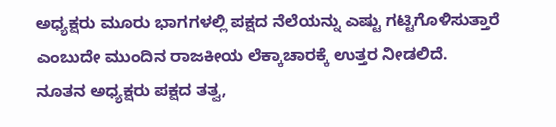ಅಧ್ಯಕ್ಷರು ಮೂರು ಭಾಗಗಳಲ್ಲಿ ಪಕ್ಷದ ನೆಲೆಯನ್ನು ಎಷ್ಟು ಗಟ್ಟಿಗೊಳಿಸುತ್ತಾರೆ ಎಂಬುದೇ ಮುಂದಿನ ರಾಜಕೀಯ ಲೆಕ್ಕಾಚಾರಕ್ಕೆ ಉತ್ತರ ನೀಡಲಿದೆ.
ನೂತನ ಅಧ್ಯಕ್ಷರು ಪಕ್ಷದ ತತ್ವ,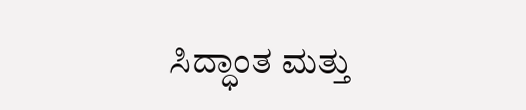ಸಿದ್ಧಾಂತ ಮತ್ತು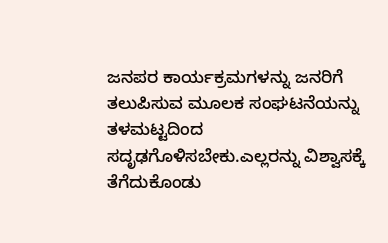ಜನಪರ ಕಾರ್ಯಕ್ರಮಗಳನ್ನು ಜನರಿಗೆ ತಲುಪಿಸುವ ಮೂಲಕ ಸಂಘಟನೆಯನ್ನು ತಳಮಟ್ಟದಿಂದ ಸದೃಢಗೊಳಿಸಬೇಕು.ಎಲ್ಲರನ್ನು ವಿಶ್ವಾಸಕ್ಕೆ ತೆಗೆದುಕೊಂಡು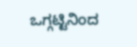ಒಗ್ಗಟ್ಟಿನಿಂದ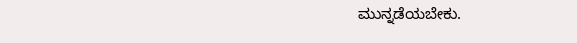ಮುನ್ನಡೆಯಬೇಕು.